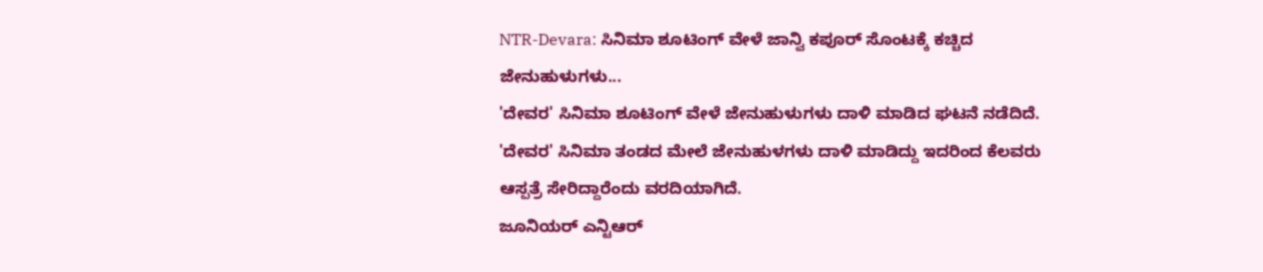NTR-Devara: ಸಿನಿಮಾ ಶೂಟಿಂಗ್ ವೇಳೆ ಜಾನ್ವಿ ಕಪೂರ್ ಸೊಂಟಕ್ಕೆ ಕಚ್ಚಿದ ಜೇನುಹುಳುಗಳು...
'ದೇವರ' ಸಿನಿಮಾ ಶೂಟಿಂಗ್ ವೇಳೆ ಜೇನುಹುಳುಗಳು ದಾಳಿ ಮಾಡಿದ ಘಟನೆ ನಡೆದಿದೆ. 'ದೇವರ' ಸಿನಿಮಾ ತಂಡದ ಮೇಲೆ ಜೇನುಹುಳಗಳು ದಾಳಿ ಮಾಡಿದ್ದು ಇದರಿಂದ ಕೆಲವರು ಆಸ್ಪತ್ರೆ ಸೇರಿದ್ದಾರೆಂದು ವರದಿಯಾಗಿದೆ.
ಜೂನಿಯರ್ ಎನ್ಟಿಆರ್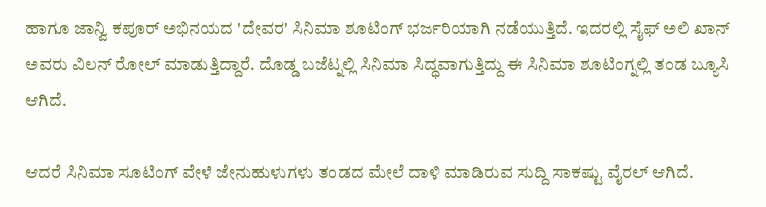ಹಾಗೂ ಜಾನ್ವಿ ಕಪೂರ್ ಅಭಿನಯದ 'ದೇವರ' ಸಿನಿಮಾ ಶೂಟಿಂಗ್ ಭರ್ಜರಿಯಾಗಿ ನಡೆಯುತ್ತಿದೆ. ಇದರಲ್ಲಿ ಸೈಫ್ ಅಲಿ ಖಾನ್ ಅವರು ವಿಲನ್ ರೋಲ್ ಮಾಡುತ್ತಿದ್ದಾರೆ. ದೊಡ್ಡ ಬಜೆಟ್ನಲ್ಲಿ ಸಿನಿಮಾ ಸಿದ್ಧವಾಗುತ್ತಿದ್ದು ಈ ಸಿನಿಮಾ ಶೂಟಿಂಗ್ನಲ್ಲಿ ತಂಡ ಬ್ಯೂಸಿ ಆಗಿದೆ.

ಆದರೆ ಸಿನಿಮಾ ಸೂಟಿಂಗ್ ವೇಳೆ ಜೇನುಹುಳುಗಳು ತಂಡದ ಮೇಲೆ ದಾಳಿ ಮಾಡಿರುವ ಸುದ್ದಿ ಸಾಕಷ್ಟು ವೈರಲ್ ಆಗಿದೆ.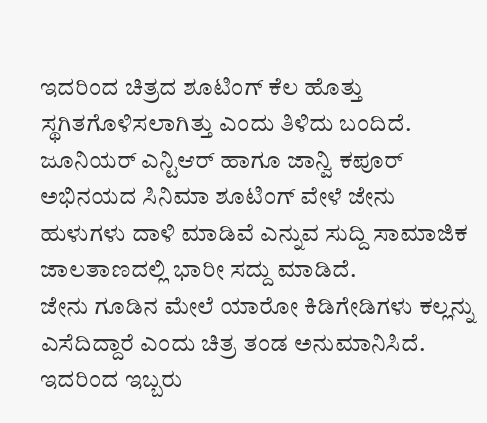ಇದರಿಂದ ಚಿತ್ರದ ಶೂಟಿಂಗ್ ಕೆಲ ಹೊತ್ತು ಸ್ಥಗಿತಗೊಳಿಸಲಾಗಿತ್ತು ಎಂದು ತಿಳಿದು ಬಂದಿದೆ. ಜೂನಿಯರ್ ಎನ್ಟಿಆರ್ ಹಾಗೂ ಜಾನ್ವಿ ಕಪೂರ್ ಅಭಿನಯದ ಸಿನಿಮಾ ಶೂಟಿಂಗ್ ವೇಳೆ ಜೇನು ಹುಳುಗಳು ದಾಳಿ ಮಾಡಿವೆ ಎನ್ನುವ ಸುದ್ದಿ ಸಾಮಾಜಿಕ ಜಾಲತಾಣದಲ್ಲಿ ಭಾರೀ ಸದ್ದು ಮಾಡಿದೆ.
ಜೇನು ಗೂಡಿನ ಮೇಲೆ ಯಾರೋ ಕಿಡಿಗೇಡಿಗಳು ಕಲ್ಲನ್ನು ಎಸೆದಿದ್ದಾರೆ ಎಂದು ಚಿತ್ರ ತಂಡ ಅನುಮಾನಿಸಿದೆ. ಇದರಿಂದ ಇಬ್ಬರು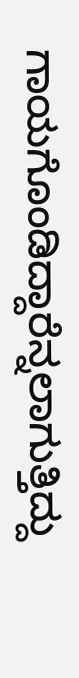ಗಾಯಗೊಂಡಿದ್ದಾರೆನ್ನಲಾಗುತ್ತಿದ್ದು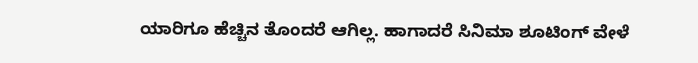ಯಾರಿಗೂ ಹೆಚ್ಚಿನ ತೊಂದರೆ ಆಗಿಲ್ಲ. ಹಾಗಾದರೆ ಸಿನಿಮಾ ಶೂಟಿಂಗ್ ವೇಳೆ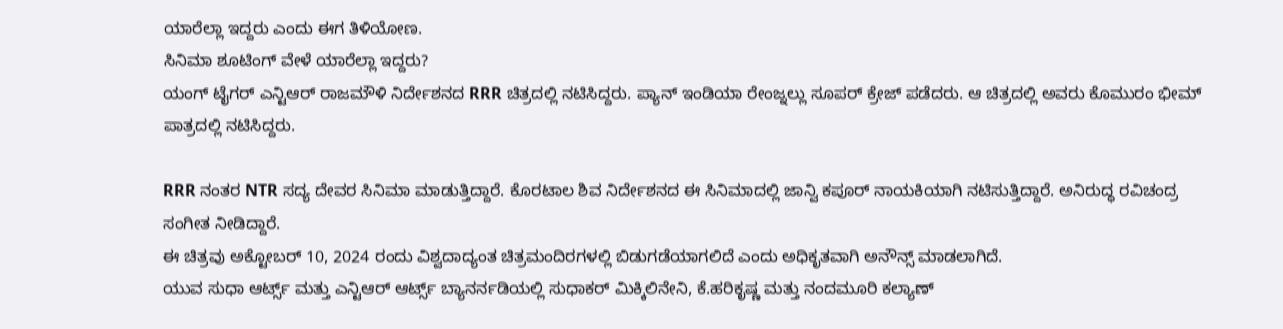ಯಾರೆಲ್ಲಾ ಇದ್ದರು ಎಂದು ಈಗ ತಿಳಿಯೋಣ.
ಸಿನಿಮಾ ಶೂಟಿಂಗ್ ವೇಳೆ ಯಾರೆಲ್ಲಾ ಇದ್ದರು?
ಯಂಗ್ ಟೈಗರ್ ಎನ್ಟಿಆರ್ ರಾಜಮೌಳಿ ನಿರ್ದೇಶನದ RRR ಚಿತ್ರದಲ್ಲಿ ನಟಿಸಿದ್ದರು. ಪ್ಯಾನ್ ಇಂಡಿಯಾ ರೇಂಜ್ನಲ್ಲು ಸೂಪರ್ ಕ್ರೇಜ್ ಪಡೆದರು. ಆ ಚಿತ್ರದಲ್ಲಿ ಅವರು ಕೊಮುರಂ ಭೀಮ್ ಪಾತ್ರದಲ್ಲಿ ನಟಿಸಿದ್ದರು.

RRR ನಂತರ NTR ಸದ್ಯ ದೇವರ ಸಿನಿಮಾ ಮಾಡುತ್ತಿದ್ದಾರೆ. ಕೊರಟಾಲ ಶಿವ ನಿರ್ದೇಶನದ ಈ ಸಿನಿಮಾದಲ್ಲಿ ಜಾನ್ವಿ ಕಪೂರ್ ನಾಯಕಿಯಾಗಿ ನಟಿಸುತ್ತಿದ್ದಾರೆ. ಅನಿರುದ್ಧ ರವಿಚಂದ್ರ ಸಂಗೀತ ನೀಡಿದ್ದಾರೆ.
ಈ ಚಿತ್ರವು ಅಕ್ಟೋಬರ್ 10, 2024 ರಂದು ವಿಶ್ವದಾದ್ಯಂತ ಚಿತ್ರಮಂದಿರಗಳಲ್ಲಿ ಬಿಡುಗಡೆಯಾಗಲಿದೆ ಎಂದು ಅಧಿಕೃತವಾಗಿ ಅನೌನ್ಸ್ ಮಾಡಲಾಗಿದೆ.
ಯುವ ಸುಧಾ ಆರ್ಟ್ಸ್ ಮತ್ತು ಎನ್ಟಿಆರ್ ಆರ್ಟ್ಸ್ ಬ್ಯಾನರ್ನಡಿಯಲ್ಲಿ ಸುಧಾಕರ್ ಮಿಕ್ಕಿಲಿನೇನಿ, ಕೆ.ಹರಿಕೃಷ್ಣ ಮತ್ತು ನಂದಮೂರಿ ಕಲ್ಯಾಣ್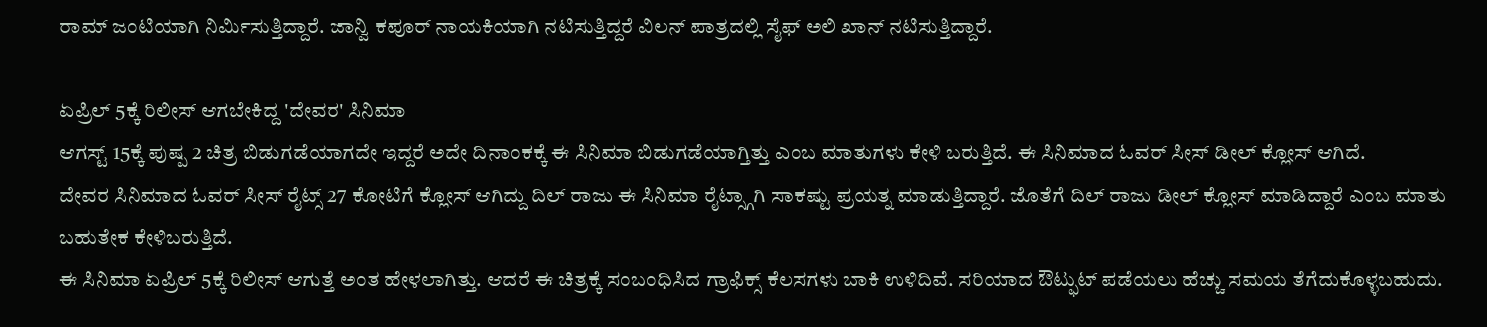ರಾಮ್ ಜಂಟಿಯಾಗಿ ನಿರ್ಮಿಸುತ್ತಿದ್ದಾರೆ. ಜಾನ್ವಿ ಕಪೂರ್ ನಾಯಕಿಯಾಗಿ ನಟಿಸುತ್ತಿದ್ದರೆ ವಿಲನ್ ಪಾತ್ರದಲ್ಲಿ ಸೈಫ್ ಅಲಿ ಖಾನ್ ನಟಿಸುತ್ತಿದ್ದಾರೆ.

ಏಪ್ರಿಲ್ 5ಕ್ಕೆ ರಿಲೀಸ್ ಆಗಬೇಕಿದ್ದ 'ದೇವರ' ಸಿನಿಮಾ
ಆಗಸ್ಟ್ 15ಕ್ಕೆ ಪುಷ್ಪ 2 ಚಿತ್ರ ಬಿಡುಗಡೆಯಾಗದೇ ಇದ್ದರೆ ಅದೇ ದಿನಾಂಕಕ್ಕೆ ಈ ಸಿನಿಮಾ ಬಿಡುಗಡೆಯಾಗ್ತಿತ್ತು ಎಂಬ ಮಾತುಗಳು ಕೇಳಿ ಬರುತ್ತಿದೆ. ಈ ಸಿನಿಮಾದ ಓವರ್ ಸೀಸ್ ಡೀಲ್ ಕ್ಲೋಸ್ ಆಗಿದೆ.
ದೇವರ ಸಿನಿಮಾದ ಓವರ್ ಸೀಸ್ ರೈಟ್ಸ್ 27 ಕೋಟಿಗೆ ಕ್ಲೋಸ್ ಆಗಿದ್ದು ದಿಲ್ ರಾಜು ಈ ಸಿನಿಮಾ ರೈಟ್ಸ್ಗಾಗಿ ಸಾಕಷ್ಟು ಪ್ರಯತ್ನ ಮಾಡುತ್ತಿದ್ದಾರೆ. ಜೊತೆಗೆ ದಿಲ್ ರಾಜು ಡೀಲ್ ಕ್ಲೋಸ್ ಮಾಡಿದ್ದಾರೆ ಎಂಬ ಮಾತು ಬಹುತೇಕ ಕೇಳಿಬರುತ್ತಿದೆ.
ಈ ಸಿನಿಮಾ ಏಪ್ರಿಲ್ 5ಕ್ಕೆ ರಿಲೀಸ್ ಆಗುತ್ತೆ ಅಂತ ಹೇಳಲಾಗಿತ್ತು. ಆದರೆ ಈ ಚಿತ್ರಕ್ಕೆ ಸಂಬಂಧಿಸಿದ ಗ್ರಾಫಿಕ್ಸ್ ಕೆಲಸಗಳು ಬಾಕಿ ಉಳಿದಿವೆ. ಸರಿಯಾದ ಔಟ್ಫುಟ್ ಪಡೆಯಲು ಹೆಚ್ಚು ಸಮಯ ತೆಗೆದುಕೊಳ್ಳಬಹುದು.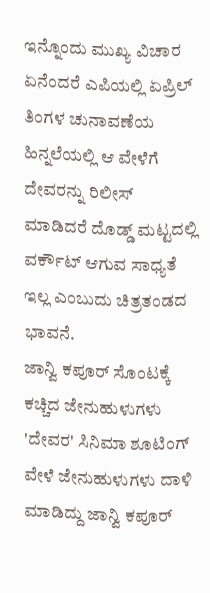ಇನ್ನೊಂದು ಮುಖ್ಯ ವಿಚಾರ ಏನೆಂದರೆ ಎಪಿಯಲ್ಲಿ ಏಪ್ರಿಲ್ ತಿಂಗಳ ಚುನಾವಣೆಯ ಹಿನ್ನಲೆಯಲ್ಲಿ ಆ ವೇಳೆಗೆ ದೇವರನ್ನು ರಿಲೀಸ್ ಮಾಡಿದರೆ ದೊಡ್ಡ್ ಮಟ್ಟದಲ್ಲಿ ವರ್ಕೌಟ್ ಆಗುವ ಸಾಧ್ಯತೆ ಇಲ್ಲ ಎಂಬುದು ಚಿತ್ರತಂಡದ ಭಾವನೆ.
ಜಾನ್ವಿ ಕಪೂರ್ ಸೊಂಟಕ್ಕೆ ಕಚ್ಚಿದ ಜೇನುಹುಳುಗಳು
'ದೇವರ' ಸಿನಿಮಾ ಶೂಟಿಂಗ್ ವೇಳೆ ಜೇನುಹುಳುಗಳು ದಾಳಿ ಮಾಡಿದ್ದು ಜಾನ್ವಿ ಕಪೂರ್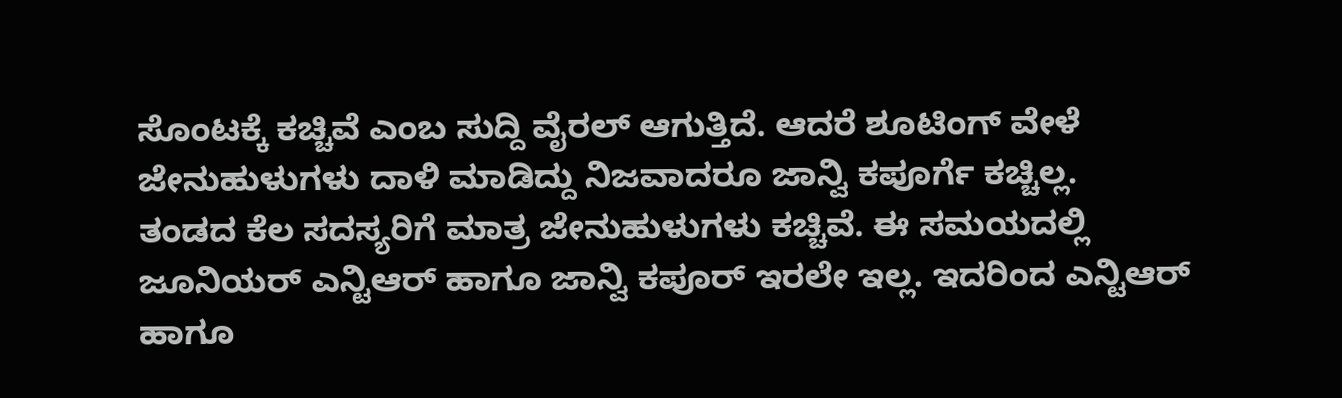ಸೊಂಟಕ್ಕೆ ಕಚ್ಚಿವೆ ಎಂಬ ಸುದ್ದಿ ವೈರಲ್ ಆಗುತ್ತಿದೆ. ಆದರೆ ಶೂಟಿಂಗ್ ವೇಳೆ ಜೇನುಹುಳುಗಳು ದಾಳಿ ಮಾಡಿದ್ದು ನಿಜವಾದರೂ ಜಾನ್ವಿ ಕಪೂರ್ಗೆ ಕಚ್ಚಿಲ್ಲ.
ತಂಡದ ಕೆಲ ಸದಸ್ಯರಿಗೆ ಮಾತ್ರ ಜೇನುಹುಳುಗಳು ಕಚ್ಚಿವೆ. ಈ ಸಮಯದಲ್ಲಿ ಜೂನಿಯರ್ ಎನ್ಟಿಆರ್ ಹಾಗೂ ಜಾನ್ವಿ ಕಪೂರ್ ಇರಲೇ ಇಲ್ಲ. ಇದರಿಂದ ಎನ್ಟಿಆರ್ ಹಾಗೂ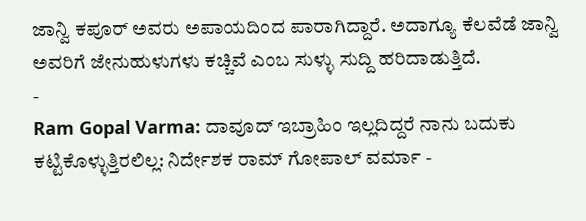ಜಾನ್ವಿ ಕಪೂರ್ ಅವರು ಅಪಾಯದಿಂದ ಪಾರಾಗಿದ್ದಾರೆ. ಅದಾಗ್ಯೂ ಕೆಲವೆಡೆ ಜಾನ್ವಿ ಅವರಿಗೆ ಜೇನುಹುಳುಗಳು ಕಚ್ಚಿವೆ ಎಂಬ ಸುಳ್ಳು ಸುದ್ದಿ ಹರಿದಾಡುತ್ತಿದೆ.
-
Ram Gopal Varma: ದಾವೂದ್ ಇಬ್ರಾಹಿಂ ಇಲ್ಲದಿದ್ದರೆ ನಾನು ಬದುಕು ಕಟ್ಟಿಕೊಳ್ಳುತ್ತಿರಲಿಲ್ಲ: ನಿರ್ದೇಶಕ ರಾಮ್ ಗೋಪಾಲ್ ವರ್ಮಾ -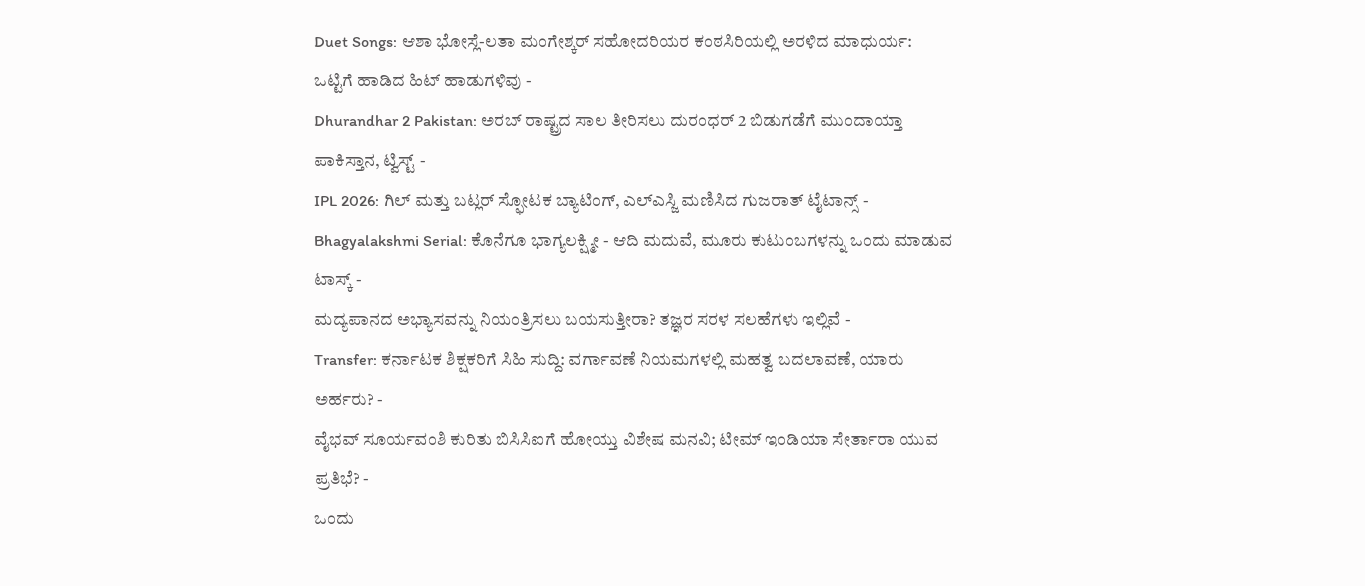Duet Songs: ಆಶಾ ಭೋಸ್ಲೆ-ಲತಾ ಮಂಗೇಶ್ಕರ್ ಸಹೋದರಿಯರ ಕಂಠಸಿರಿಯಲ್ಲಿ ಅರಳಿದ ಮಾಧುರ್ಯ: ಒಟ್ಟಿಗೆ ಹಾಡಿದ ಹಿಟ್ ಹಾಡುಗಳಿವು -
Dhurandhar 2 Pakistan: ಅರಬ್ ರಾಷ್ಟ್ರದ ಸಾಲ ತೀರಿಸಲು ದುರಂಧರ್ 2 ಬಿಡುಗಡೆಗೆ ಮುಂದಾಯ್ತಾ ಪಾಕಿಸ್ತಾನ, ಟ್ವಿಸ್ಟ್ -
IPL 2026: ಗಿಲ್ ಮತ್ತು ಬಟ್ಲರ್ ಸ್ಫೋಟಕ ಬ್ಯಾಟಿಂಗ್, ಎಲ್ಎಸ್ಜಿ ಮಣಿಸಿದ ಗುಜರಾತ್ ಟೈಟಾನ್ಸ್ -
Bhagyalakshmi Serial: ಕೊನೆಗೂ ಭಾಗ್ಯಲಕ್ಷ್ಮೀ - ಆದಿ ಮದುವೆ, ಮೂರು ಕುಟುಂಬಗಳನ್ನು ಒಂದು ಮಾಡುವ ಟಾಸ್ಕ್ -
ಮದ್ಯಪಾನದ ಅಭ್ಯಾಸವನ್ನು ನಿಯಂತ್ರಿಸಲು ಬಯಸುತ್ತೀರಾ? ತಜ್ಞರ ಸರಳ ಸಲಹೆಗಳು ಇಲ್ಲಿವೆ -
Transfer: ಕರ್ನಾಟಕ ಶಿಕ್ಷಕರಿಗೆ ಸಿಹಿ ಸುದ್ದಿ: ವರ್ಗಾವಣೆ ನಿಯಮಗಳಲ್ಲಿ ಮಹತ್ವ ಬದಲಾವಣೆ, ಯಾರು ಅರ್ಹರು? -
ವೈಭವ್ ಸೂರ್ಯವಂಶಿ ಕುರಿತು ಬಿಸಿಸಿಐಗೆ ಹೋಯ್ತು ವಿಶೇಷ ಮನವಿ; ಟೀಮ್ ಇಂಡಿಯಾ ಸೇರ್ತಾರಾ ಯುವ ಪ್ರತಿಭೆ? -
ಒಂದು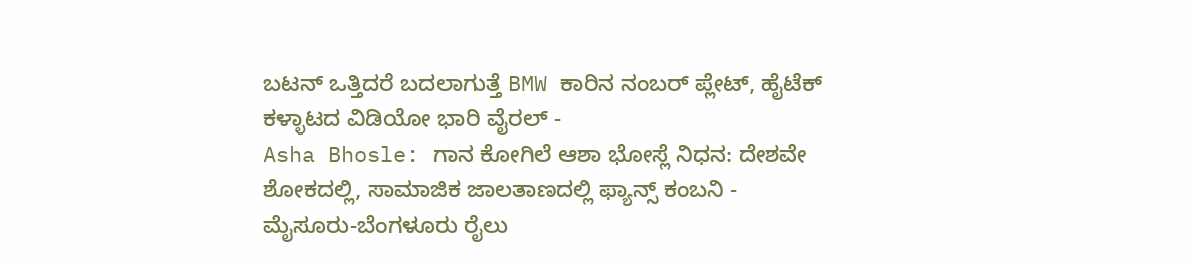ಬಟನ್ ಒತ್ತಿದರೆ ಬದಲಾಗುತ್ತೆ BMW ಕಾರಿನ ನಂಬರ್ ಪ್ಲೇಟ್, ಹೈಟೆಕ್ ಕಳ್ಳಾಟದ ವಿಡಿಯೋ ಭಾರಿ ವೈರಲ್ -
Asha Bhosle: ಗಾನ ಕೋಗಿಲೆ ಆಶಾ ಭೋಸ್ಲೆ ನಿಧನ: ದೇಶವೇ ಶೋಕದಲ್ಲಿ, ಸಾಮಾಜಿಕ ಜಾಲತಾಣದಲ್ಲಿ ಫ್ಯಾನ್ಸ್ ಕಂಬನಿ -
ಮೈಸೂರು-ಬೆಂಗಳೂರು ರೈಲು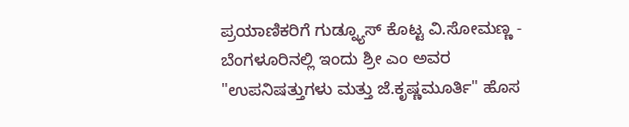ಪ್ರಯಾಣಿಕರಿಗೆ ಗುಡ್ನ್ಯೂಸ್ ಕೊಟ್ಟ ವಿ.ಸೋಮಣ್ಣ -
ಬೆಂಗಳೂರಿನಲ್ಲಿ ಇಂದು ಶ್ರೀ ಎಂ ಅವರ "ಉಪನಿಷತ್ತುಗಳು ಮತ್ತು ಜೆ.ಕೃಷ್ಣಮೂರ್ತಿ" ಹೊಸ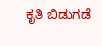ಕೃತಿ ಬಿಡುಗಡೆ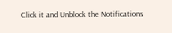Click it and Unblock the Notifications